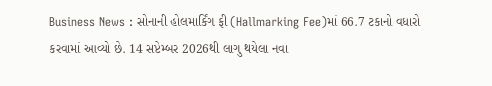Business News : સોનાની હોલમાર્કિંગ ફી (Hallmarking Fee)માં 66.7 ટકાનો વધારો કરવામાં આવ્યો છે. 14 સપ્ટેમ્બર 2026થી લાગુ થયેલા નવા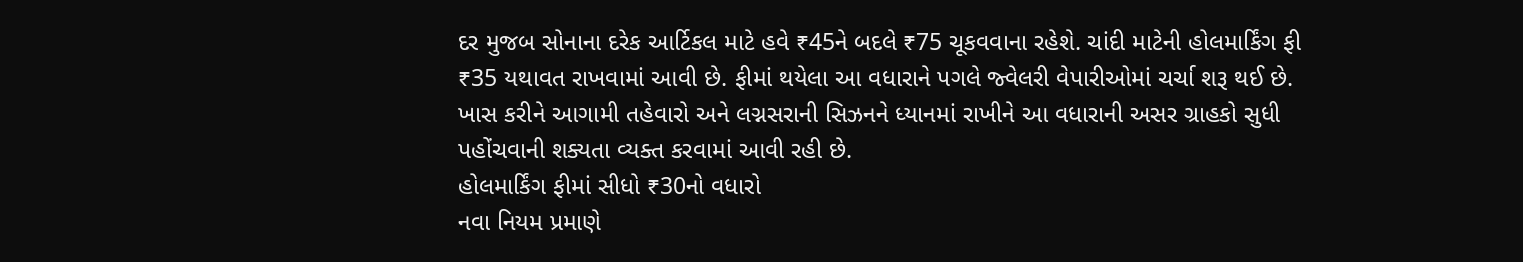દર મુજબ સોનાના દરેક આર્ટિકલ માટે હવે ₹45ને બદલે ₹75 ચૂકવવાના રહેશે. ચાંદી માટેની હોલમાર્કિંગ ફી ₹35 યથાવત રાખવામાં આવી છે. ફીમાં થયેલા આ વધારાને પગલે જ્વેલરી વેપારીઓમાં ચર્ચા શરૂ થઈ છે. ખાસ કરીને આગામી તહેવારો અને લગ્નસરાની સિઝનને ધ્યાનમાં રાખીને આ વધારાની અસર ગ્રાહકો સુધી પહોંચવાની શક્યતા વ્યક્ત કરવામાં આવી રહી છે.
હોલમાર્કિંગ ફીમાં સીધો ₹30નો વધારો
નવા નિયમ પ્રમાણે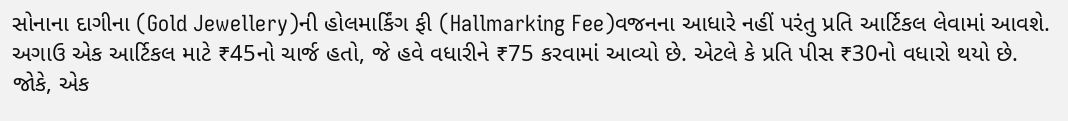સોનાના દાગીના (Gold Jewellery)ની હોલમાર્કિંગ ફી (Hallmarking Fee)વજનના આધારે નહીં પરંતુ પ્રતિ આર્ટિકલ લેવામાં આવશે. અગાઉ એક આર્ટિકલ માટે ₹45નો ચાર્જ હતો, જે હવે વધારીને ₹75 કરવામાં આવ્યો છે. એટલે કે પ્રતિ પીસ ₹30નો વધારો થયો છે.
જોકે, એક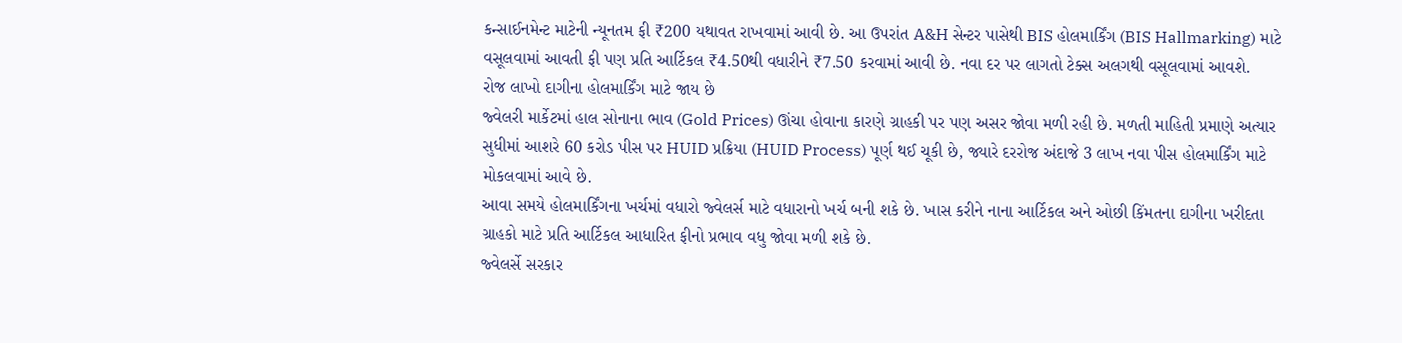કન્સાઈનમેન્ટ માટેની ન્યૂનતમ ફી ₹200 યથાવત રાખવામાં આવી છે. આ ઉપરાંત A&H સેન્ટર પાસેથી BIS હોલમાર્કિંગ (BIS Hallmarking) માટે વસૂલવામાં આવતી ફી પણ પ્રતિ આર્ટિકલ ₹4.50થી વધારીને ₹7.50 કરવામાં આવી છે. નવા દર પર લાગતો ટેક્સ અલગથી વસૂલવામાં આવશે.
રોજ લાખો દાગીના હોલમાર્કિંગ માટે જાય છે
જ્વેલરી માર્કેટમાં હાલ સોનાના ભાવ (Gold Prices) ઊંચા હોવાના કારણે ગ્રાહકી પર પણ અસર જોવા મળી રહી છે. મળતી માહિતી પ્રમાણે અત્યાર સુધીમાં આશરે 60 કરોડ પીસ પર HUID પ્રક્રિયા (HUID Process) પૂર્ણ થઈ ચૂકી છે, જ્યારે દરરોજ અંદાજે 3 લાખ નવા પીસ હોલમાર્કિંગ માટે મોકલવામાં આવે છે.
આવા સમયે હોલમાર્કિંગના ખર્ચમાં વધારો જ્વેલર્સ માટે વધારાનો ખર્ચ બની શકે છે. ખાસ કરીને નાના આર્ટિકલ અને ઓછી કિંમતના દાગીના ખરીદતા ગ્રાહકો માટે પ્રતિ આર્ટિકલ આધારિત ફીનો પ્રભાવ વધુ જોવા મળી શકે છે.
જ્વેલર્સે સરકાર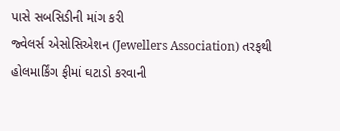પાસે સબસિડીની માંગ કરી
જ્વેલર્સ એસોસિએશન (Jewellers Association) તરફથી હોલમાર્કિંગ ફીમાં ઘટાડો કરવાની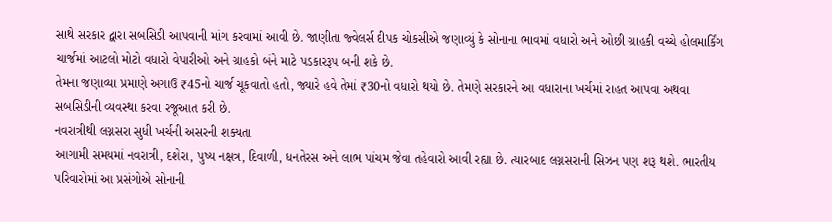સાથે સરકાર દ્વારા સબસિડી આપવાની માંગ કરવામાં આવી છે. જાણીતા જ્વેલર્સ દીપક ચોકસીએ જણાવ્યું કે સોનાના ભાવમાં વધારો અને ઓછી ગ્રાહકી વચ્ચે હોલમાર્કિંગ ચાર્જમાં આટલો મોટો વધારો વેપારીઓ અને ગ્રાહકો બંને માટે પડકારરૂપ બની શકે છે.
તેમના જણાવ્યા પ્રમાણે અગાઉ ₹45નો ચાર્જ ચૂકવાતો હતો, જ્યારે હવે તેમાં ₹30નો વધારો થયો છે. તેમણે સરકારને આ વધારાના ખર્ચમાં રાહત આપવા અથવા સબસિડીની વ્યવસ્થા કરવા રજૂઆત કરી છે.
નવરાત્રીથી લગ્નસરા સુધી ખર્ચની અસરની શક્યતા
આગામી સમયમાં નવરાત્રી, દશેરા, પુષ્ય નક્ષત્ર, દિવાળી, ધનતેરસ અને લાભ પાંચમ જેવા તહેવારો આવી રહ્યા છે. ત્યારબાદ લગ્નસરાની સિઝન પણ શરૂ થશે. ભારતીય પરિવારોમાં આ પ્રસંગોએ સોનાની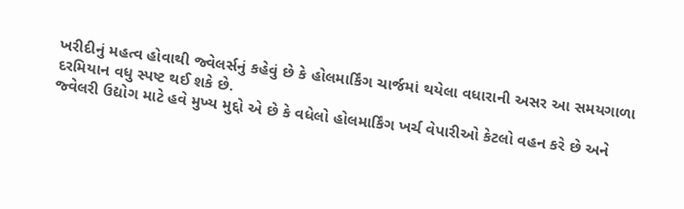ખરીદીનું મહત્વ હોવાથી જ્વેલર્સનું કહેવું છે કે હોલમાર્કિંગ ચાર્જમાં થયેલા વધારાની અસર આ સમયગાળા દરમિયાન વધુ સ્પષ્ટ થઈ શકે છે.
જ્વેલરી ઉદ્યોગ માટે હવે મુખ્ય મુદ્દો એ છે કે વધેલો હોલમાર્કિંગ ખર્ચ વેપારીઓ કેટલો વહન કરે છે અને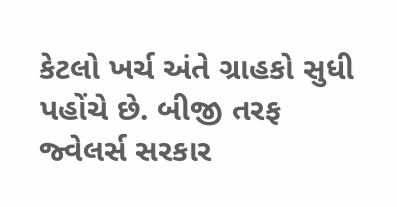કેટલો ખર્ચ અંતે ગ્રાહકો સુધી પહોંચે છે. બીજી તરફ જ્વેલર્સ સરકાર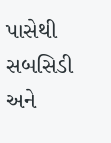પાસેથી સબસિડી અને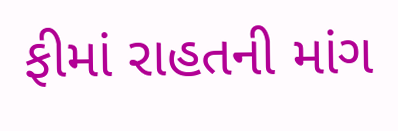ફીમાં રાહતની માંગ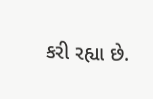કરી રહ્યા છે.